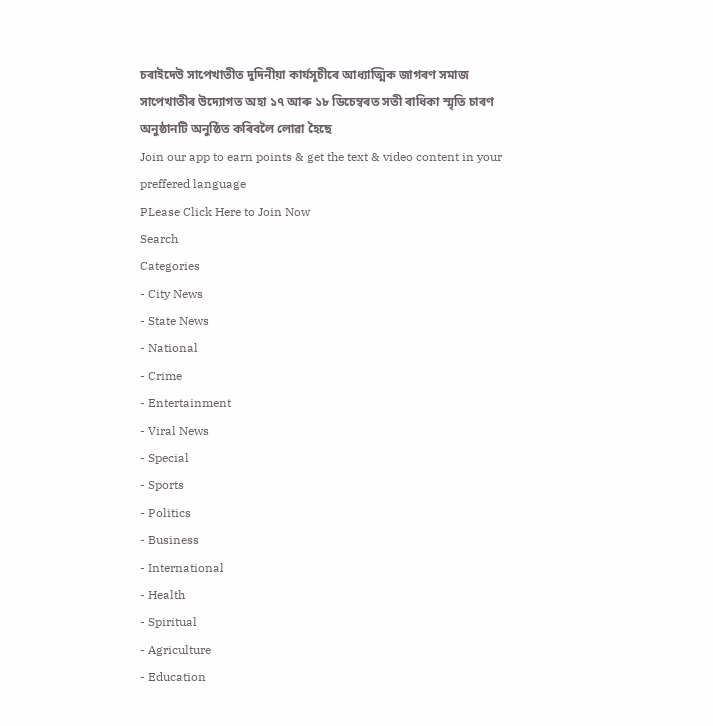চৰাইদেউ সাপেখাতীত দুদিনীয়া কাৰ্যসূচীৰে আধ্যাত্মিক জাগৰণ সমাজ সাপেখাতীৰ উদ্যোগত অহা ১৭ আৰু ১৮ ডিচেম্বৰত সতী ৰাধিকা স্মৃতি চাৰণ অনুষ্ঠানটি অনুষ্ঠিত কৰিবলৈ লোৱা হৈছে
Join our app to earn points & get the text & video content in your preffered language
PLease Click Here to Join Now
Search
Categories
- City News
- State News
- National
- Crime
- Entertainment
- Viral News
- Special
- Sports
- Politics
- Business
- International
- Health
- Spiritual
- Agriculture
- Education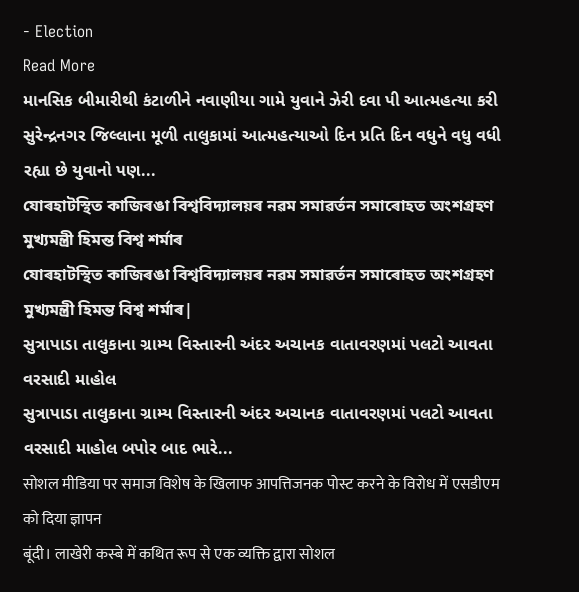- Election
Read More
માનસિક બીમારીથી કંટાળીને નવાણીયા ગામે યુવાને ઝેરી દવા પી આત્મહત્યા કરી
સુરેન્દ્રનગર જિલ્લાના મૂળી તાલુકામાં આત્મહત્યાઓ દિન પ્રતિ દિન વધુને વધુ વધી રહ્યા છે યુવાનો પણ...
যোৰহাটস্থিত কাজিৰঙা বিশ্ববিদ্যালয়ৰ নৱম সমাৱৰ্তন সমাৰোহত অংশগ্ৰহণ মুখ্যমন্ত্ৰী হিমন্ত বিশ্ব শৰ্মাৰ
যোৰহাটস্থিত কাজিৰঙা বিশ্ববিদ্যালয়ৰ নৱম সমাৱৰ্তন সমাৰোহত অংশগ্ৰহণ মুখ্যমন্ত্ৰী হিমন্ত বিশ্ব শৰ্মাৰ|
સુત્રાપાડા તાલુકાના ગ્રામ્ય વિસ્તારની અંદર અચાનક વાતાવરણમાં પલટો આવતા વરસાદી માહોલ
સુત્રાપાડા તાલુકાના ગ્રામ્ય વિસ્તારની અંદર અચાનક વાતાવરણમાં પલટો આવતા વરસાદી માહોલ બપોર બાદ ભારે...
सोशल मीडिया पर समाज विशेष के खिलाफ आपत्तिजनक पोस्ट करने के विरोध में एसडीएम को दिया ज्ञापन
बूंदी। लाखेरी कस्बे में कथित रूप से एक व्यक्ति द्वारा सोशल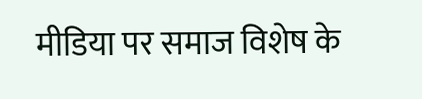मीडिया पर समाज विशेष के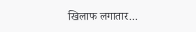खिलाफ लगातार...